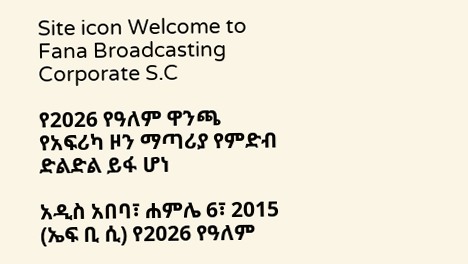Site icon Welcome to Fana Broadcasting Corporate S.C

የ2026 የዓለም ዋንጫ የአፍሪካ ዞን ማጣሪያ የምድብ ድልድል ይፋ ሆነ

አዲስ አበባ፣ ሐምሌ 6፣ 2015 (ኤፍ ቢ ሲ) የ2026 የዓለም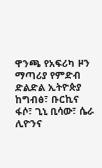ዋንጫ የአፍሪካ ዞን ማጣሪያ የምድብ ድልድል ኢትዮጵያ ከግብፅ፣ ቡርኪና ፋሶ፣ ጊኒ ቢሳው፣ ሴራ ሊዮንና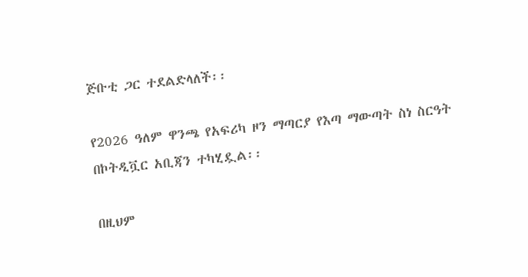ጅቡቲ ጋር ተደልድላለች፡፡

የ2026 ዓለም ዋንጫ የአፍሪካ ዞን ማጣርያ የእጣ ማውጣት ስነ ስርዓት በኮትዲቯር አቢጃን ተካሂዷል፡፡

በዚህም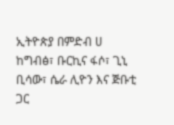ኢትዮጵያ በምድብ ሀ ከግብፅ፣ ቡርኪና ፋሶ፣ ጊኒ ቢሳው፣ ሴራ ሊዮን እና ጅቡቲ ጋር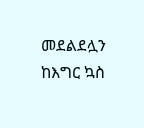መደልደሏን ከእግር ኳስ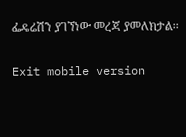ፌዴሬሽን ያገኘነው መረጃ ያመለክታል፡፡

Exit mobile version